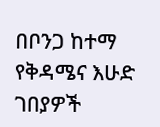በቦንጋ ከተማ የቅዳሜና እሁድ ገበያዎች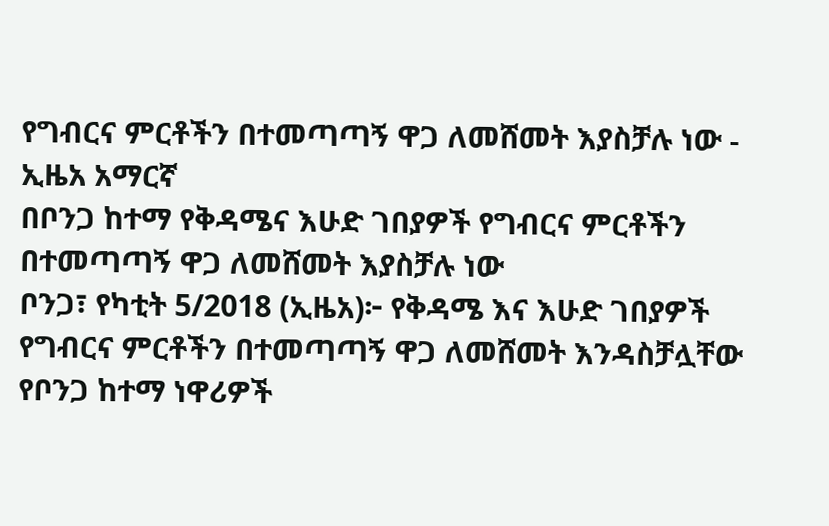የግብርና ምርቶችን በተመጣጣኝ ዋጋ ለመሸመት እያስቻሉ ነው - ኢዜአ አማርኛ
በቦንጋ ከተማ የቅዳሜና እሁድ ገበያዎች የግብርና ምርቶችን በተመጣጣኝ ዋጋ ለመሸመት እያስቻሉ ነው
ቦንጋ፣ የካቲት 5/2018 (ኢዜአ)፦ የቅዳሜ እና እሁድ ገበያዎች የግብርና ምርቶችን በተመጣጣኝ ዋጋ ለመሸመት እንዳስቻሏቸው የቦንጋ ከተማ ነዋሪዎች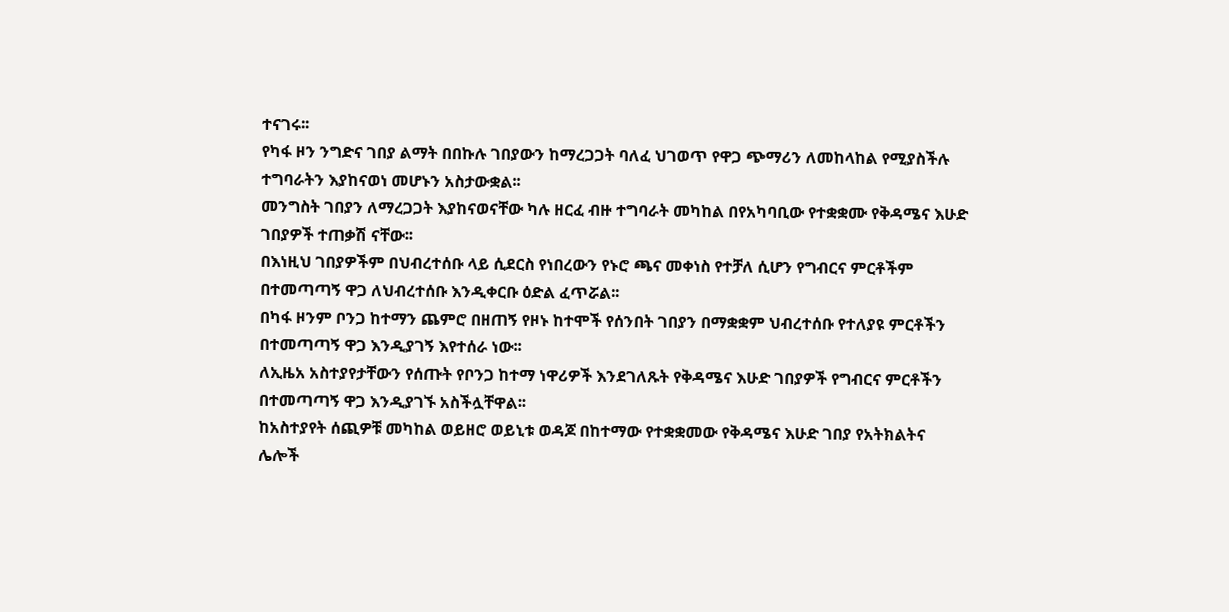ተናገሩ፡፡
የካፋ ዞን ንግድና ገበያ ልማት በበኩሉ ገበያውን ከማረጋጋት ባለፈ ህገወጥ የዋጋ ጭማሪን ለመከላከል የሚያስችሉ ተግባራትን እያከናወነ መሆኑን አስታውቋል፡፡
መንግስት ገበያን ለማረጋጋት እያከናወናቸው ካሉ ዘርፈ ብዙ ተግባራት መካከል በየአካባቢው የተቋቋሙ የቅዳሜና እሁድ ገበያዎች ተጠቃሽ ናቸው፡፡
በእነዚህ ገበያዎችም በህብረተሰቡ ላይ ሲደርስ የነበረውን የኑሮ ጫና መቀነስ የተቻለ ሲሆን የግብርና ምርቶችም በተመጣጣኝ ዋጋ ለህብረተሰቡ እንዲቀርቡ ዕድል ፈጥሯል፡፡
በካፋ ዞንም ቦንጋ ከተማን ጨምሮ በዘጠኝ የዞኑ ከተሞች የሰንበት ገበያን በማቋቋም ህብረተሰቡ የተለያዩ ምርቶችን በተመጣጣኝ ዋጋ እንዲያገኝ እየተሰራ ነው፡፡
ለኢዜአ አስተያየታቸውን የሰጡት የቦንጋ ከተማ ነዋሪዎች እንደገለጹት የቅዳሜና እሁድ ገበያዎች የግብርና ምርቶችን በተመጣጣኝ ዋጋ እንዲያገኙ አስችሏቸዋል፡፡
ከአስተያየት ሰጪዎቹ መካከል ወይዘሮ ወይኒቱ ወዳጆ በከተማው የተቋቋመው የቅዳሜና እሁድ ገበያ የአትክልትና ሌሎች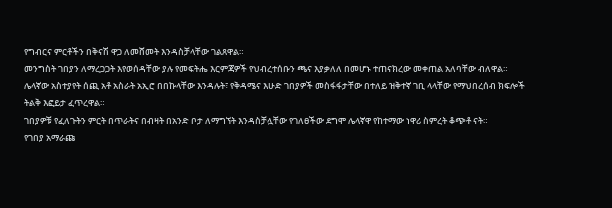የግብርና ምርቶችን በቅናሽ ዋጋ ለመሸመት እንዳስቻላቸው ገልጸዋል።
መንግስት ገበያን ለማረጋጋት እየወሰዳቸው ያሉ የመፍትሔ እርምጃዎች የህብረተሰቡን ጫና እያቃለለ በመሆኑ ተጠናክረው መቀጠል አለባቸው ብለዋል።
ሌላኛው አስተያየት ሰጪ አቶ አስራት አኢሮ በበኩላቸው እንዳሉት፣ የቅዳሜና እሁድ ገበያዎች መስፋፋታቸው በተለይ ዝቅተኛ ገቢ ላላቸው የማህበረሰብ ክፍሎች ትልቅ እፎይታ ፈጥረዋል።
ገበያዎቹ የፈለጉትን ምርት በጥራትና በብዛት በአንድ ቦታ ለማግኘት እንዳስቻሏቸው የገለፀችው ደግሞ ሌላኛዋ የከተማው ነዋሪ ስምረት ቆጭቶ ናት።
የገበያ አማራጩ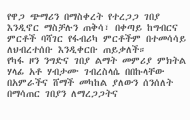የዋጋ ጭማሪን በማስቀረት የተረጋጋ ገበያ እንዲኖር ማስቻሉን ጠቅሳ፣ በቀጣይ ከግብርና ምርቶች ባሻገር የፋብሪካ ምርቶችም በተመሳሳይ ለህብረተሰቡ እንዲቀርቡ ጠይቃለች።
የካፋ ዞን ንግድና ገበያ ልማት መምሪያ ምክትል ሃላፊ አቶ ሃብታሙ ገብረስላሴ በበኩላቸው በአምራችና ሸማች መካከል ያለውን ሰንሰለት በማሳጠር ገበያን ለማረጋጋትና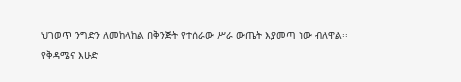ህገወጥ ንግድን ለመከላከል በቅንጅት የተሰራው ሥራ ውጤት እያመጣ ነው ብለዋል፡፡
የቅዳሜና እሁድ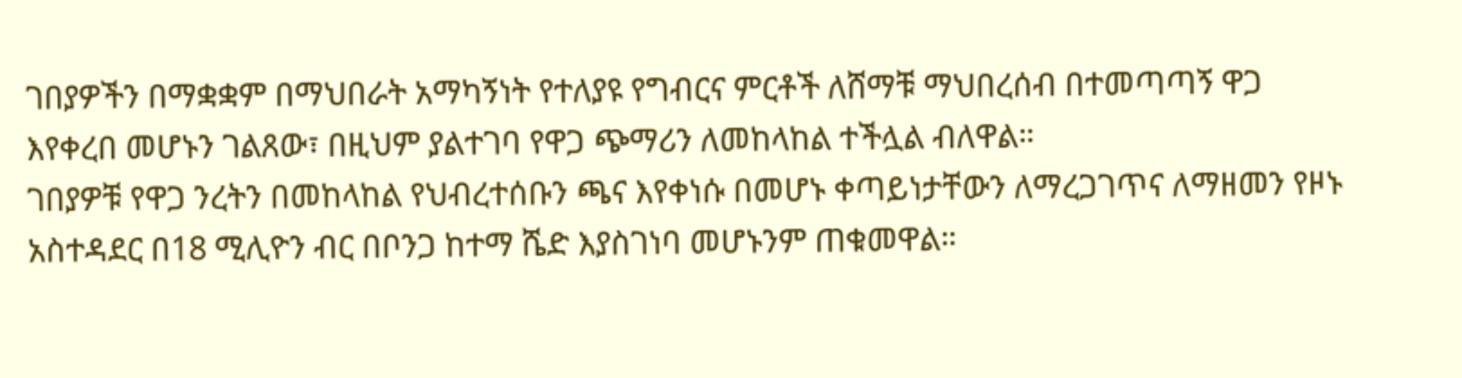ገበያዎችን በማቋቋም በማህበራት አማካኝነት የተለያዩ የግብርና ምርቶች ለሸማቹ ማህበረሰብ በተመጣጣኝ ዋጋ እየቀረበ መሆኑን ገልጸው፣ በዚህም ያልተገባ የዋጋ ጭማሪን ለመከላከል ተችሏል ብለዋል።
ገበያዎቹ የዋጋ ንረትን በመከላከል የህብረተሰቡን ጫና እየቀነሱ በመሆኑ ቀጣይነታቸውን ለማረጋገጥና ለማዘመን የዞኑ አስተዳደር በ18 ሚሊዮን ብር በቦንጋ ከተማ ሼድ እያስገነባ መሆኑንም ጠቁመዋል።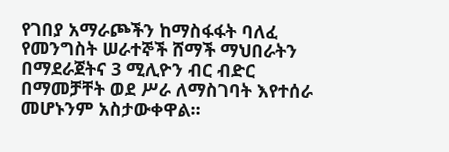የገበያ አማራጮችን ከማስፋፋት ባለፈ የመንግስት ሠራተኞች ሸማች ማህበራትን በማደራጀትና 3 ሚሊዮን ብር ብድር በማመቻቸት ወደ ሥራ ለማስገባት እየተሰራ መሆኑንም አስታውቀዋል።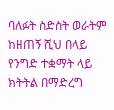ባለፉት ስድስት ወራትም ከዘጠኝ ሺህ በላይ የንግድ ተቋማት ላይ ክትትል በማድረግ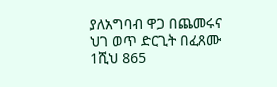ያለአግባብ ዋጋ በጨመሩና ህገ ወጥ ድርጊት በፈጸሙ 1ሺህ 865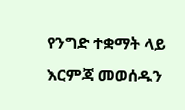የንግድ ተቋማት ላይ እርምጃ መወሰዱን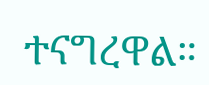ተናግረዋል።